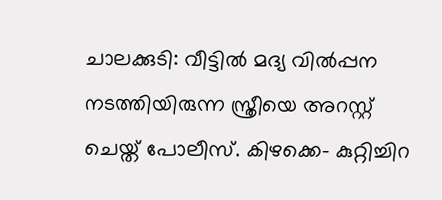ചാലക്കുടി: വീട്ടിൽ മദ്യ വിൽപ്പന നടത്തിയിരുന്ന സ്ത്രീയെ അറസ്റ്റ് ചെയ്ത് പോലീസ്. കിഴക്കെ- കുറ്റിച്ചിറ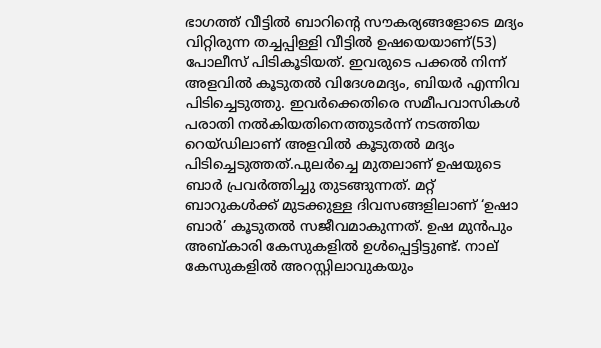ഭാഗത്ത് വീട്ടിൽ ബാറിന്റെ സൗകര്യങ്ങളോടെ മദ്യം വിറ്റിരുന്ന തച്ചപ്പിള്ളി വീട്ടിൽ ഉഷയെയാണ്(53) പോലീസ് പിടികൂടിയത്. ഇവരുടെ പക്കൽ നിന്ന് അളവിൽ കൂടുതൽ വിദേശമദ്യം, ബിയർ എന്നിവ പിടിച്ചെടുത്തു. ഇവർക്കെതിരെ സമീപവാസികൾ പരാതി നൽകിയതിനെത്തുടർന്ന് നടത്തിയ റെയ്‌ഡിലാണ് അളവിൽ കൂടുതൽ മദ്യം പിടിച്ചെടുത്തത്.പുലർച്ചെ മുതലാണ് ഉഷയുടെ ബാർ പ്രവർത്തിച്ചു തുടങ്ങുന്നത്. മറ്റ് ബാറുകൾക്ക് മുടക്കുള്ള ദിവസങ്ങളിലാണ് ‘ഉഷാ ബാർ’ കൂടുതൽ സജീവമാകുന്നത്. ഉഷ മുൻപും അബ്‌കാരി കേസുകളിൽ ഉൾപ്പെട്ടിട്ടുണ്ട്. നാല് കേസുകളിൽ അറസ്റ്റിലാവുകയും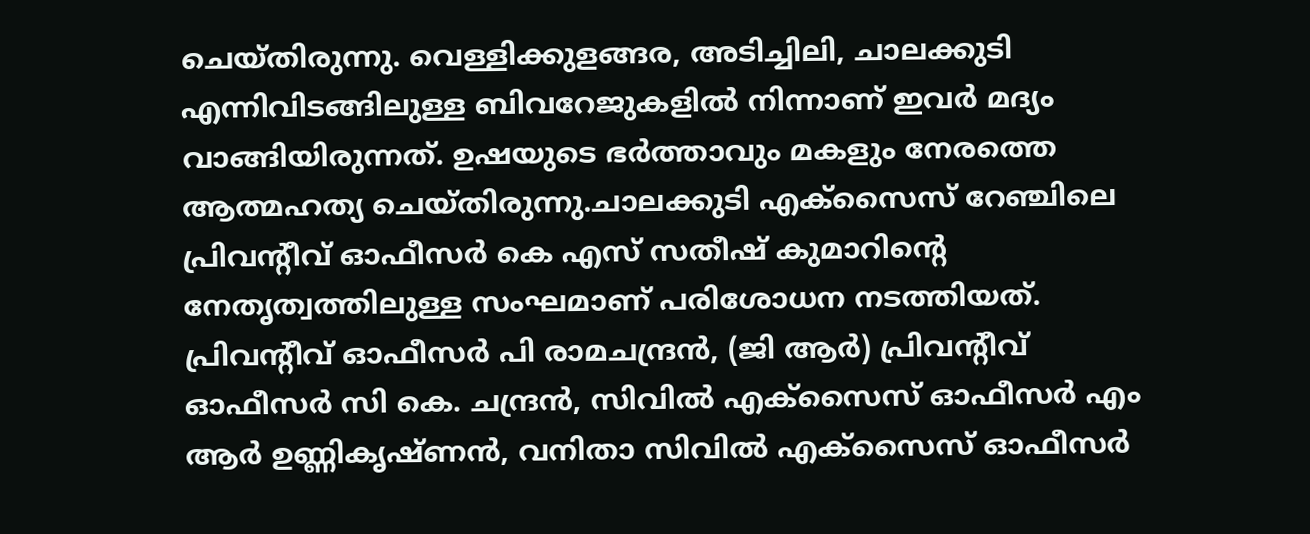ചെയ്തിരുന്നു. വെള്ളിക്കുളങ്ങര, അടിച്ചിലി, ചാലക്കുടി എന്നിവിടങ്ങിലുള്ള ബിവറേജുകളിൽ നിന്നാണ് ഇവർ മദ്യം വാങ്ങിയിരുന്നത്. ഉഷയുടെ ഭർത്താവും മകളും നേരത്തെ ആത്മഹത്യ ചെയ്തിരുന്നു.ചാലക്കുടി എക്‌സൈസ് റേഞ്ചിലെ പ്രിവന്റീവ് ഓഫീസർ കെ എസ് സതീഷ് കുമാറിന്റെ നേതൃത്വത്തിലുള്ള സംഘമാണ് പരിശോധന നടത്തിയത്. പ്രിവന്റീവ് ഓഫീസർ പി രാമചന്ദ്രൻ, (ജി ആർ) പ്രിവന്റീവ് ഓഫീസർ സി കെ. ചന്ദ്രൻ, സിവിൽ എക്സൈസ് ഓഫീസർ എം ആർ ഉണ്ണികൃഷ്ണൻ, വനിതാ സിവിൽ എക്സൈസ് ഓഫീസർ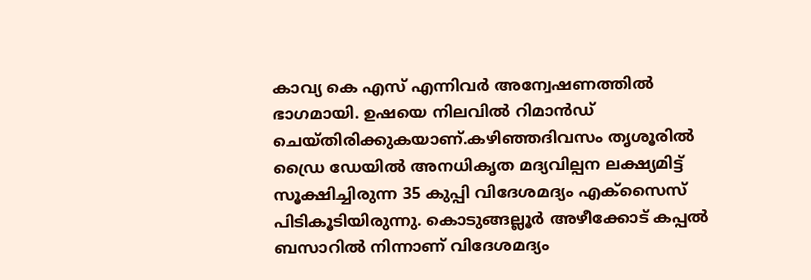കാവ്യ കെ എസ് എന്നിവർ അന്വേഷണത്തിൽ ഭാഗമായി. ഉഷയെ നിലവിൽ റിമാൻഡ് ചെയ്തിരിക്കുകയാണ്.കഴിഞ്ഞദിവസം തൃശൂരിൽ ഡ്രൈ ഡേയിൽ അനധികൃത മദ്യവില്പന ലക്ഷ്യമിട്ട് സൂക്ഷിച്ചിരുന്ന 35 കുപ്പി വിദേശമദ്യം എക്സൈസ് പിടികൂടിയിരുന്നു. കൊടുങ്ങല്ലൂർ അഴീക്കോട് കപ്പൽ ബസാറിൽ നിന്നാണ് വിദേശമദ്യം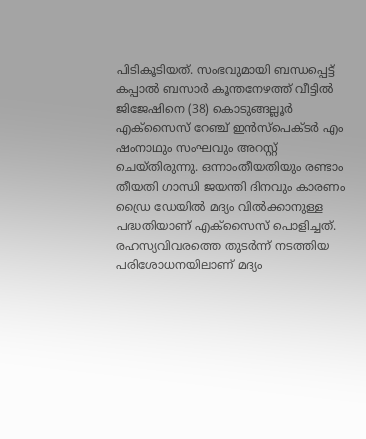പിടികൂടിയത്. സംഭവുമായി ബന്ധപ്പെട്ട് കപ്പാൽ ബസാർ കൂന്തനേഴത്ത് വീട്ടിൽ ജിജേഷിനെ (38) കൊടുങ്ങല്ലൂർ എക്സൈസ് റേഞ്ച് ഇൻസ്പെക്ടർ എം ഷംനാഥും സംഘവും അറസ്റ്റ് ചെയ്തിരുന്നു. ഒന്നാംതീയതിയും രണ്ടാം തീയതി ഗാന്ധി ജയന്തി ദിനവും കാരണം ഡ്രൈ ഡേയിൽ മദ്യം വിൽക്കാനുള്ള പദ്ധതിയാണ് എക്സൈസ് പൊളിച്ചത്. രഹസ്യവിവരത്തെ തുടർന്ന് നടത്തിയ പരിശോധനയിലാണ് മദ്യം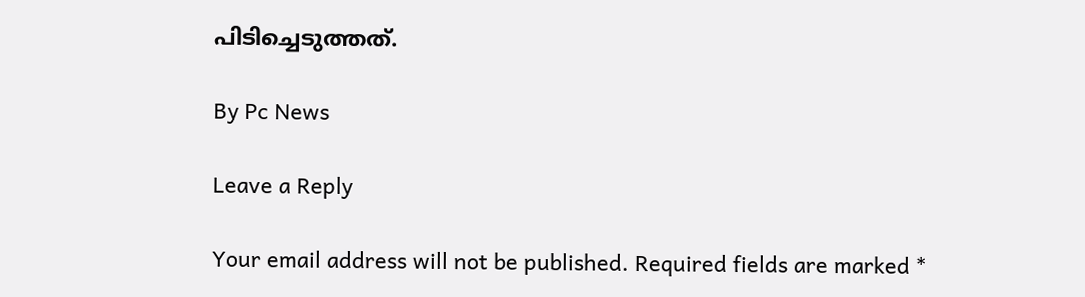പിടിച്ചെടുത്തത്.

By Pc News

Leave a Reply

Your email address will not be published. Required fields are marked *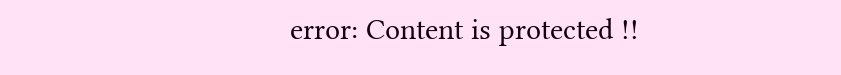error: Content is protected !!